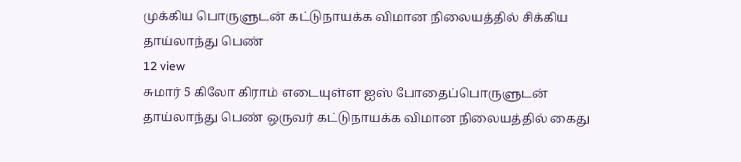முக்கிய பொருளுடன் கட்டுநாயக்க விமான நிலையத்தில் சிக்கிய தாய்லாந்து பெண்
12 view
சுமார் 5 கிலோ கிராம் எடையுள்ள ஐஸ் போதைப்பொருளுடன் தாய்லாந்து பெண் ஒருவர் கட்டுநாயக்க விமான நிலையத்தில் கைது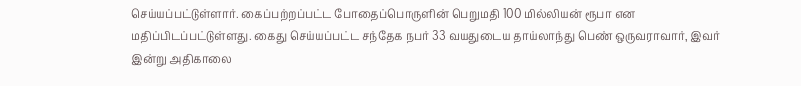செய்யப்பட்டுள்ளார். கைப்பற்றப்பட்ட போதைப்பொருளின் பெறுமதி 100 மில்லியன் ரூபா என மதிப்பிடப்பட்டுள்ளது. கைது செய்யப்பட்ட சந்தேக நபர் 33 வயதுடைய தாய்லாந்து பெண் ஒருவராவார், இவர் இன்று அதிகாலை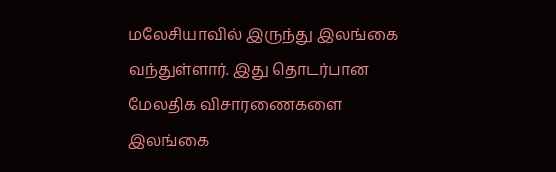மலேசியாவில் இருந்து இலங்கை வந்துள்ளார். இது தொடர்பான மேலதிக விசாரணைகளை இலங்கை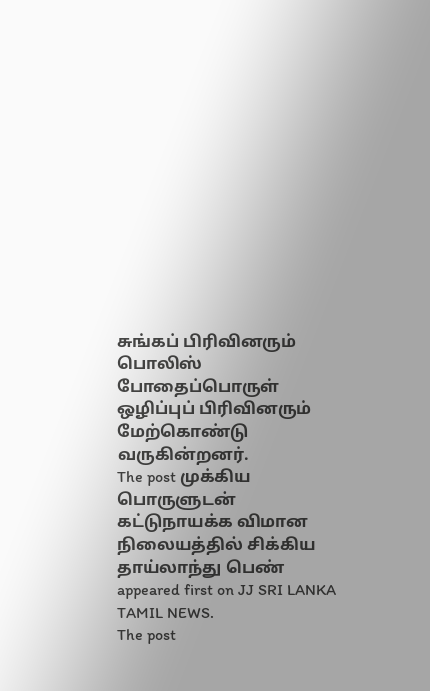சுங்கப் பிரிவினரும் பொலிஸ் போதைப்பொருள் ஒழிப்புப் பிரிவினரும் மேற்கொண்டு வருகின்றனர்.
The post முக்கிய பொருளுடன் கட்டுநாயக்க விமான நிலையத்தில் சிக்கிய தாய்லாந்து பெண் appeared first on JJ SRI LANKA TAMIL NEWS.
The post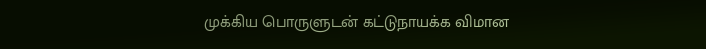முக்கிய பொருளுடன் கட்டுநாயக்க விமான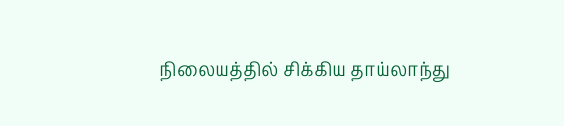நிலையத்தில் சிக்கிய தாய்லாந்து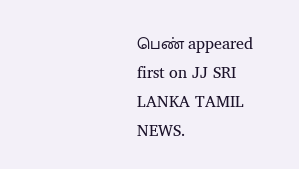பெண் appeared first on JJ SRI LANKA TAMIL NEWS.